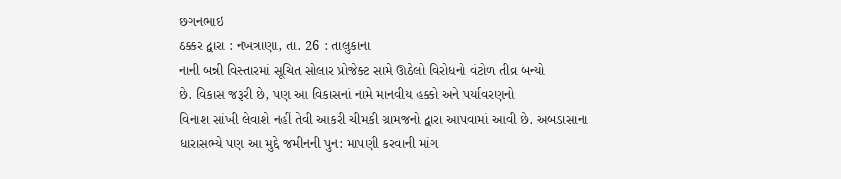છગનભાઇ
ઠક્કર દ્વારા : નખત્રાણા, તા. 26 : તાલુકાના
નાની બન્ની વિસ્તારમાં સૂચિત સોલાર પ્રોજેક્ટ સામે ઊઠેલો વિરોધનો વંટોળ તીવ્ર બન્યો
છે. વિકાસ જરૂરી છે, પણ આ વિકાસનાં નામે માનવીય હક્કો અને પર્યાવરણનો
વિનાશ સાંખી લેવાશે નહીં તેવી આકરી ચીમકી ગ્રામજનો દ્વારા આપવામાં આવી છે. અબડાસાના
ધારાસભ્યે પણ આ મુદ્દે જમીનની પુન: માપણી કરવાની માંગ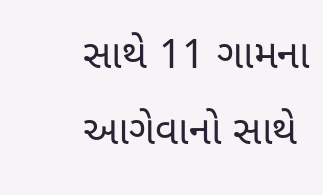સાથે 11 ગામના આગેવાનો સાથે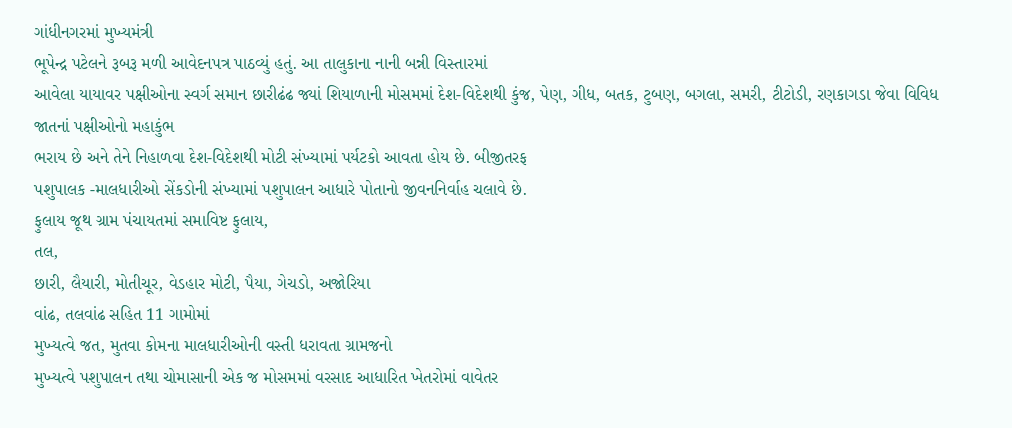ગાંધીનગરમાં મુખ્યમંત્રી
ભૂપેન્દ્ર પટેલને રૂબરૂ મળી આવેદનપત્ર પાઠવ્યું હતું. આ તાલુકાના નાની બન્ની વિસ્તારમાં
આવેલા યાયાવર પક્ષીઓના સ્વર્ગ સમાન છારીઢંઢ જ્યાં શિયાળાની મોસમમાં દેશ-વિદેશથી કુંજ, પેણ, ગીધ, બતક, ટુબણ, બગલા, સમરી, ટીટોડી, રણકાગડા જેવા વિવિધ જાતનાં પક્ષીઓનો મહાકુંભ
ભરાય છે અને તેને નિહાળવા દેશ-વિદેશથી મોટી સંખ્યામાં પર્યટકો આવતા હોય છે. બીજીતરફ
પશુપાલક -માલધારીઓ સેંકડોની સંખ્યામાં પશુપાલન આધારે પોતાનો જીવનનિર્વાહ ચલાવે છે.
ફુલાય જૂથ ગ્રામ પંચાયતમાં સમાવિષ્ટ ફુલાય,
તલ,
છારી, લૈયારી, મોતીચૂર, વેડહાર મોટી, પૈયા, ગેચડો, અજોરિયા
વાંઢ, તલવાંઢ સહિત 11 ગામોમાં
મુખ્યત્વે જત, મુતવા કોમના માલધારીઓની વસ્તી ધરાવતા ગ્રામજનો
મુખ્યત્વે પશુપાલન તથા ચોમાસાની એક જ મોસમમાં વરસાદ આધારિત ખેતરોમાં વાવેતર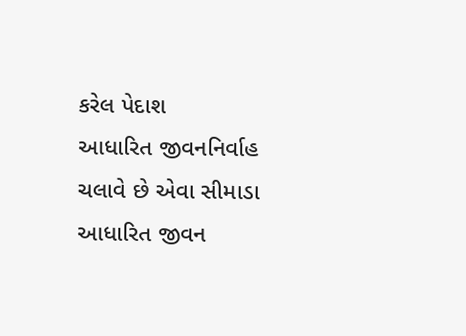કરેલ પેદાશ
આધારિત જીવનનિર્વાહ ચલાવે છે એવા સીમાડા આધારિત જીવન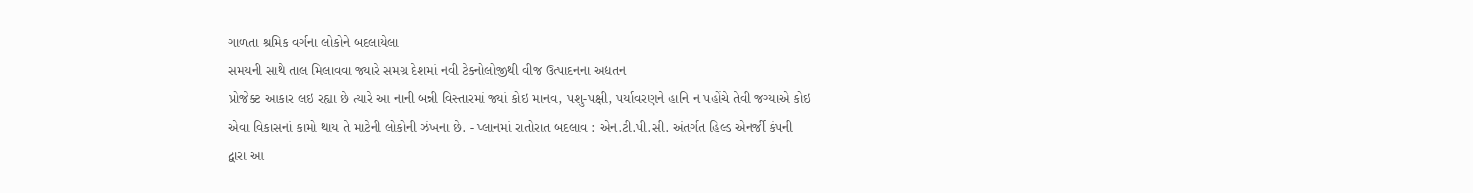ગાળતા શ્રમિક વર્ગના લોકોને બદલાયેલા
સમયની સાથે તાલ મિલાવવા જ્યારે સમગ્ર દેશમાં નવી ટેક્નોલોજીથી વીજ ઉત્પાદનના અદ્યતન
પ્રોજેક્ટ આકાર લઇ રહ્યા છે ત્યારે આ નાની બન્ની વિસ્તારમાં જ્યાં કોઇ માનવ, પશુ-પક્ષી, પર્યાવરણને હાનિ ન પહોંચે તેવી જગ્યાએ કોઇ
એવા વિકાસનાં કામો થાય તે માટેની લોકોની ઝંખના છે. - પ્લાનમાં રાતોરાત બદલાવ : એન.ટી.પી.સી. અંતર્ગત હિલ્ડ એનર્જી કંપની
દ્વારા આ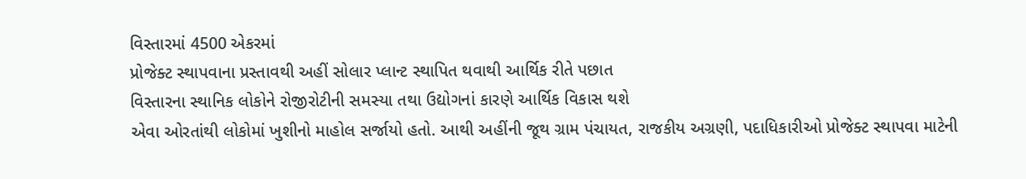વિસ્તારમાં 4500 એકરમાં
પ્રોજેક્ટ સ્થાપવાના પ્રસ્તાવથી અહીં સોલાર પ્લાન્ટ સ્થાપિત થવાથી આર્થિક રીતે પછાત
વિસ્તારના સ્થાનિક લોકોને રોજીરોટીની સમસ્યા તથા ઉદ્યોગનાં કારણે આર્થિક વિકાસ થશે
એવા ઓરતાંથી લોકોમાં ખુશીનો માહોલ સર્જાયો હતો. આથી અહીંની જૂથ ગ્રામ પંચાયત, રાજકીય અગ્રણી, પદાધિકારીઓ પ્રોજેક્ટ સ્થાપવા માટેની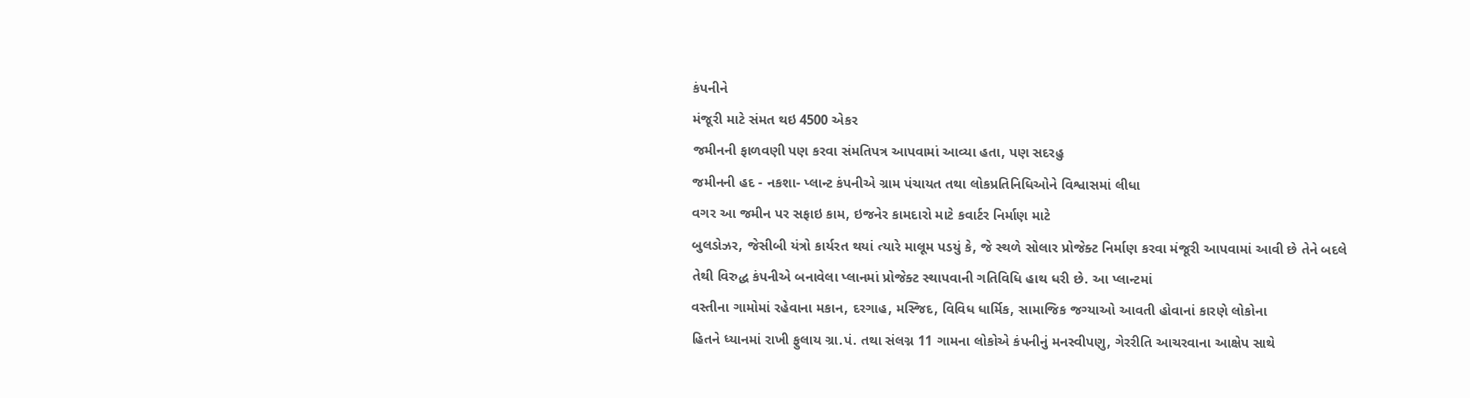કંપનીને
મંજૂરી માટે સંમત થઇ 4500 એકર
જમીનની ફાળવણી પણ કરવા સંમતિપત્ર આપવામાં આવ્યા હતા, પણ સદરહુ
જમીનની હદ - નકશા- પ્લાન્ટ કંપનીએ ગ્રામ પંચાયત તથા લોકપ્રતિનિધિઓને વિશ્વાસમાં લીધા
વગર આ જમીન પર સફાઇ કામ, ઇજનેર કામદારો માટે કવાર્ટર નિર્માણ માટે
બુલડોઝર, જેસીબી યંત્રો કાર્યરત થયાં ત્યારે માલૂમ પડયું કે, જે સ્થળે સોલાર પ્રોજેક્ટ નિર્માણ કરવા મંજૂરી આપવામાં આવી છે તેને બદલે
તેથી વિરુદ્ધ કંપનીએ બનાવેલા પ્લાનમાં પ્રોજેક્ટ સ્થાપવાની ગતિવિધિ હાથ ધરી છે. આ પ્લાન્ટમાં
વસ્તીના ગામોમાં રહેવાના મકાન, દરગાહ, મસ્જિદ, વિવિધ ધાર્મિક, સામાજિક જગ્યાઓ આવતી હોવાનાં કારણે લોકોના
હિતને ધ્યાનમાં રાખી ફુલાય ગ્રા.પં. તથા સંલગ્ન 11 ગામના લોકોએ કંપનીનું મનસ્વીપણુ, ગેરરીતિ આચરવાના આક્ષેપ સાથે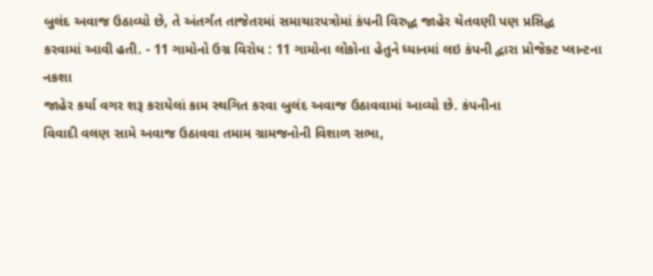બુલંદ અવાજ ઉઠાવ્યો છે, તે અંતર્ગત તાજેતરમાં સમાચારપત્રોમાં કંપની વિરુદ્ધ જાહેર ચેતવણી પણ પ્રસિદ્ધ
કરવામાં આવી હતી. - 11 ગામોનો ઉગ્ર વિરોધ : 11 ગામોના લોકોના હેતુને ધ્યાનમાં લઇ કંપની દ્વારા પ્રોજેક્ટ પ્લાન્ટના નકશા
જાહેર કર્યા વગર શરૂ કરાયેલાં કામ સ્થગિત કરવા બુલંદ અવાજ ઉઠાવવામાં આવ્યો છે. કંપનીના
વિવાદી વલણ સામે અવાજ ઉઠાવવા તમામ ગ્રામજનોની વિશાળ સભા,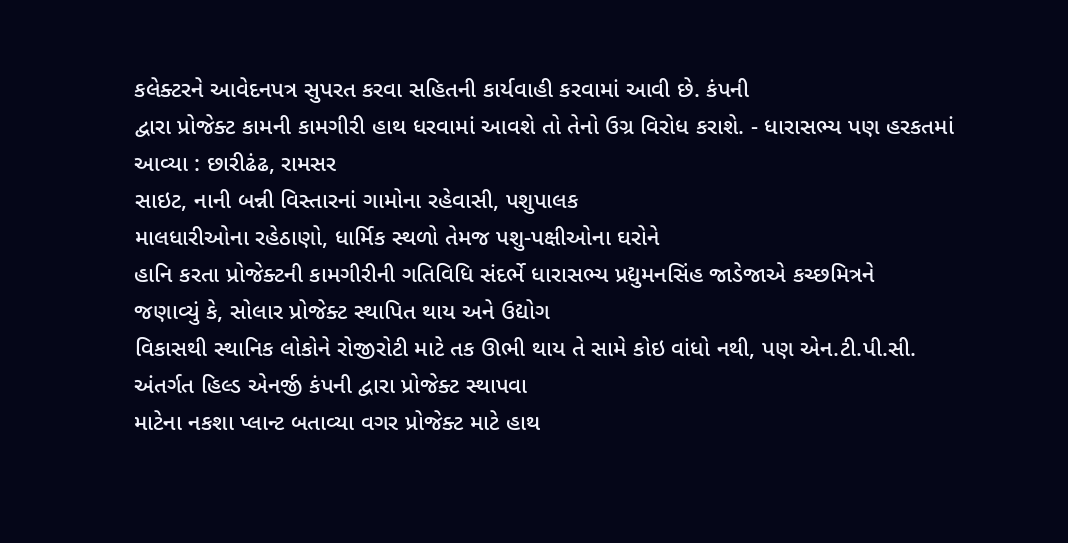કલેક્ટરને આવેદનપત્ર સુપરત કરવા સહિતની કાર્યવાહી કરવામાં આવી છે. કંપની
દ્વારા પ્રોજેક્ટ કામની કામગીરી હાથ ધરવામાં આવશે તો તેનો ઉગ્ર વિરોધ કરાશે. - ધારાસભ્ય પણ હરકતમાં આવ્યા : છારીઢંઢ, રામસર
સાઇટ, નાની બન્ની વિસ્તારનાં ગામોના રહેવાસી, પશુપાલક
માલધારીઓના રહેઠાણો, ધાર્મિક સ્થળો તેમજ પશુ-પક્ષીઓના ઘરોને
હાનિ કરતા પ્રોજેક્ટની કામગીરીની ગતિવિધિ સંદર્ભે ધારાસભ્ય પ્રદ્યુમનસિંહ જાડેજાએ કચ્છમિત્રને
જણાવ્યું કે, સોલાર પ્રોજેક્ટ સ્થાપિત થાય અને ઉદ્યોગ
વિકાસથી સ્થાનિક લોકોને રોજીરોટી માટે તક ઊભી થાય તે સામે કોઇ વાંધો નથી, પણ એન.ટી.પી.સી. અંતર્ગત હિલ્ડ એનર્જી કંપની દ્વારા પ્રોજેક્ટ સ્થાપવા
માટેના નકશા પ્લાન્ટ બતાવ્યા વગર પ્રોજેક્ટ માટે હાથ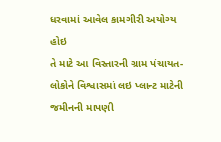ધરવામાં આવેલ કામગીરી અયોગ્ય હોઇ
તે માટે આ વિસ્તારની ગ્રામ પંચાયત-લોકોને વિશ્વાસમાં લઇ પ્લાન્ટ માટેની જમીનની માપણી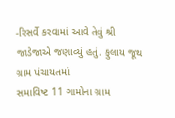-રિસર્વે કરવામાં આવે તેવું શ્રી જાડેજાએ જણાવ્યું હતું. ફુલાય જૂથ ગ્રામ પંચાયતમાં
સમાવિષ્ટ 11 ગામોના ગ્રામ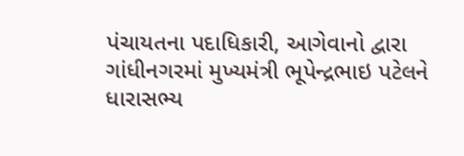પંચાયતના પદાધિકારી, આગેવાનો દ્વારા ગાંધીનગરમાં મુખ્યમંત્રી ભૂપેન્દ્રભાઇ પટેલને ધારાસભ્ય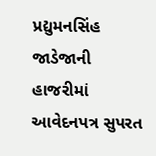પ્રદ્યુમનસિંહ જાડેજાની હાજરીમાં આવેદનપત્ર સુપરત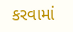કરવામાં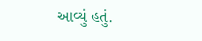આવ્યું હતું.